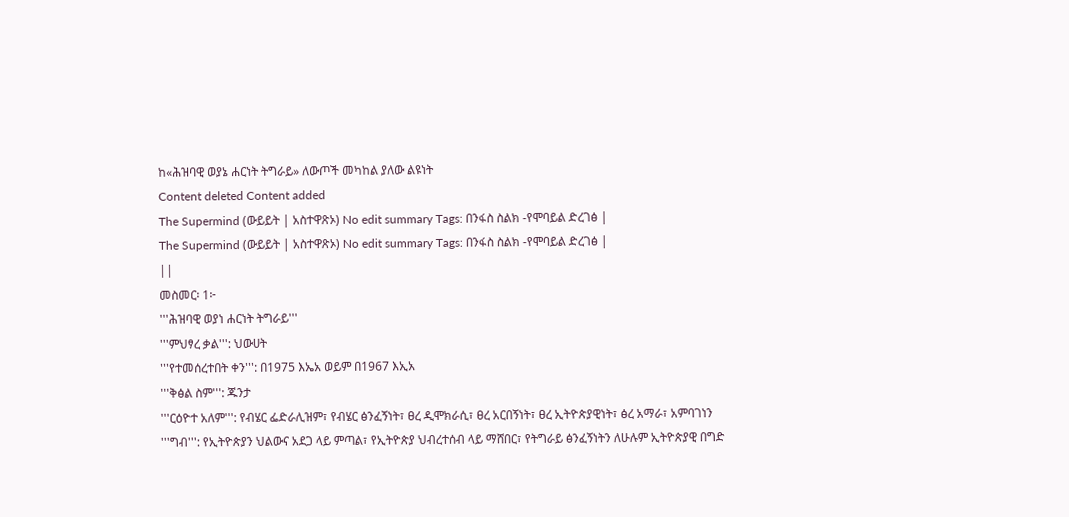ከ«ሕዝባዊ ወያኔ ሐርነት ትግራይ» ለውጦች መካከል ያለው ልዩነት
Content deleted Content added
The Supermind (ውይይት | አስተዋጽኦ) No edit summary Tags: በንፋስ ስልክ -የሞባይል ድረገፅ |
The Supermind (ውይይት | አስተዋጽኦ) No edit summary Tags: በንፋስ ስልክ -የሞባይል ድረገፅ |
||
መስመር፡ 1፦
'''ሕዝባዊ ወያነ ሐርነት ትግራይ'''
'''ምህፃረ ቃል''': ህውሀት
'''የተመሰረተበት ቀን''': በ1975 እኤአ ወይም በ1967 እኢአ
'''ቅፅል ስም''': ጁንታ
'''ርዕዮተ አለም''': የብሄር ፌድራሊዝም፣ የብሄር ፅንፈኝነት፣ ፀረ ዲሞክራሲ፣ ፀረ አርበኝነት፣ ፀረ ኢትዮጵያዊነት፣ ፅረ አማራ፣ አምባገነን
'''ግብ''': የኢትዮጵያን ህልውና አደጋ ላይ ምጣል፣ የኢትዮጵያ ህብረተሰብ ላይ ማሸበር፣ የትግራይ ፅንፈኝነትን ለሁሉም ኢትዮጵያዊ በግድ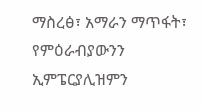ማስረፅ፣ አማራን ማጥፋት፣ የምዕራብያውንን ኢምፔርያሊዝምን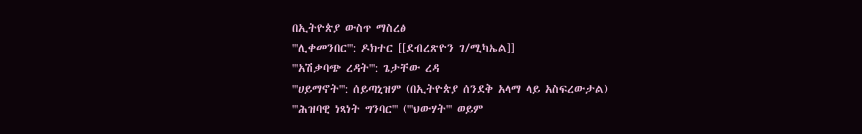በኢትዮጵያ ውስጥ ማስረፅ
'''ሊቀመንበር''': ዶክተር [[ደብረጽዮን ገ/ሚካኤል]]
'''አሽቃባጭ ረዳት''': ጌታቸው ረዳ
'''ሀይማኖት''': ሰይጣኒዝም (በኢትዮጵያ ሰንደቅ አላማ ላይ አስፍረውታል)
'''ሕዝባዊ ነጻነት ግንባር''' ('''ህውሃት''' ወይም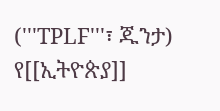('''TPLF'''፣ ጁንታ) የ[[ኢትዮጵያ]]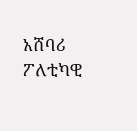አሸባሪ ፖለቲካዊ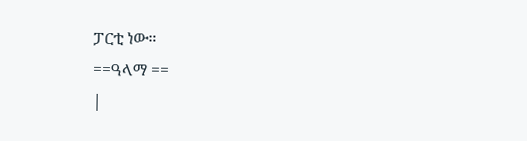ፓርቲ ነው።
==ዓላማ ==
|